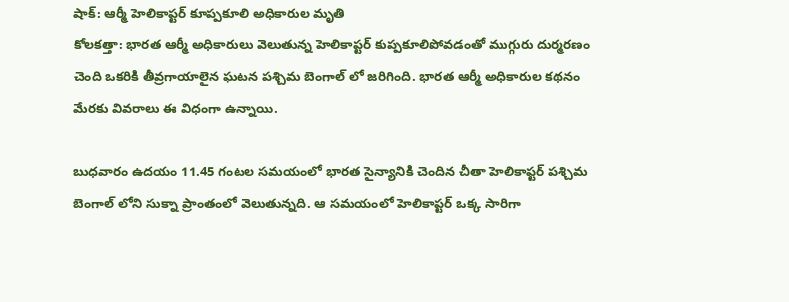షాక్: ఆర్మీ హెలికాప్టర్ కూప్పకూలి అధికారుల మృతి
కోలకత్తా: భారత ఆర్మీ అధికారులు వెలుతున్న హెలికాప్టర్ కుప్పకూలిపోవడంతో ముగ్గురు దుర్మరణం చెంది ఒకరికి తీవ్రగాయాలైన ఘటన పశ్చిమ బెంగాల్ లో జరిగింది. భారత ఆర్మీ అధికారుల కథనం మేరకు వివరాలు ఈ విధంగా ఉన్నాయి.

బుధవారం ఉదయం 11.45 గంటల సమయంలో భారత సైన్యానికి చెందిన చీతా హెలికాప్టర్ పశ్చిమ బెంగాల్ లోని సుక్నా ప్రాంతంలో వెలుతున్నది. ఆ సమయంలో హెలికాప్టర్ ఒక్క సారిగా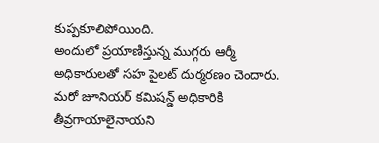కుప్పకూలిపోయింది.
అందులో ప్రయాణిస్తున్న ముగ్గరు ఆర్మీ అధికారులతో సహ పైలట్ దుర్మరణం చెందారు. మరో జూనియర్ కమిషన్డ్ అధికారికి తీవ్రగాయాలైనాయని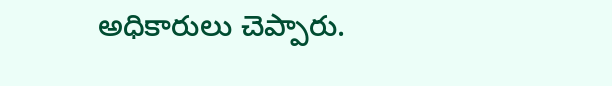అధికారులు చెప్పారు.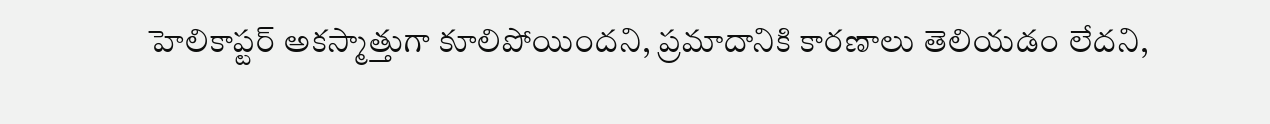హెలికాప్టర్ అకస్మాత్తుగా కూలిపోయిందని, ప్రమాదానికి కారణాలు తెలియడం లేదని,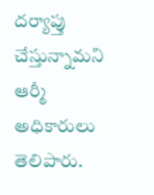దర్యాప్తు చేస్తున్నామని ఆర్మీ అధికారులు తెలిపారు.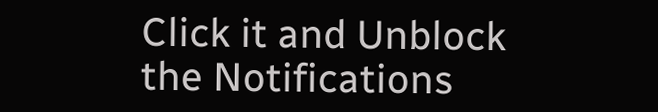Click it and Unblock the Notifications